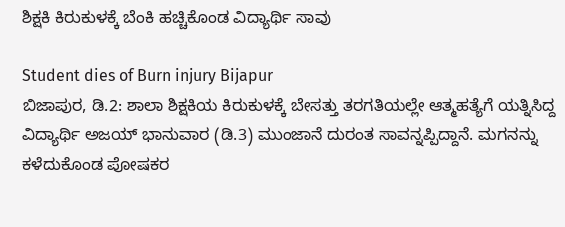ಶಿಕ್ಷಕಿ ಕಿರುಕುಳಕ್ಕೆ ಬೆಂಕಿ ಹಚ್ಚಿಕೊಂಡ ವಿದ್ಯಾರ್ಥಿ ಸಾವು

Student dies of Burn injury Bijapur
ಬಿಜಾಪುರ, ಡಿ.2: ಶಾಲಾ ಶಿಕ್ಷಕಿಯ ಕಿರುಕುಳಕ್ಕೆ ಬೇಸತ್ತು ತರಗತಿಯಲ್ಲೇ ಆತ್ಮಹತ್ಯೆಗೆ ಯತ್ನಿಸಿದ್ದ ವಿದ್ಯಾರ್ಥಿ ಅಜಯ್ ಭಾನುವಾರ (ಡಿ.3) ಮುಂಜಾನೆ ದುರಂತ ಸಾವನ್ನಪ್ಪಿದ್ದಾನೆ. ಮಗನನ್ನು ಕಳೆದುಕೊಂಡ ಪೋಷಕರ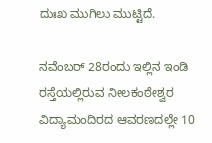ದುಃಖ ಮುಗಿಲು ಮುಟ್ಟಿದೆ.

ನವೆಂಬರ್ 28ರಂದು ಇಲ್ಲಿನ ಇಂಡಿ ರಸ್ತೆಯಲ್ಲಿರುವ ನೀಲಕಂಠೇಶ್ವರ ವಿದ್ಯಾಮಂದಿರದ ಆವರಣದಲ್ಲೇ 10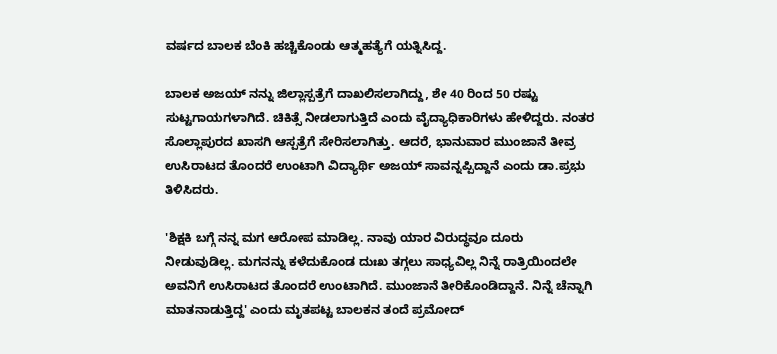ವರ್ಷದ ಬಾಲಕ ಬೆಂಕಿ ಹಚ್ಚಿಕೊಂಡು ಆತ್ಮಹತ್ಯೆಗೆ ಯತ್ನಿಸಿದ್ದ.

ಬಾಲಕ ಅಜಯ್ ನನ್ನು ಜಿಲ್ಲಾಸ್ಪತ್ರೆಗೆ ದಾಖಲಿಸಲಾಗಿದ್ದು, ಶೇ 40 ರಿಂದ 50 ರಷ್ಟು ಸುಟ್ಟಗಾಯಗಳಾಗಿದೆ. ಚಿಕಿತ್ಸೆ ನೀಡಲಾಗುತ್ತಿದೆ ಎಂದು ವೈದ್ಯಾಧಿಕಾರಿಗಳು ಹೇಳಿದ್ದರು. ನಂತರ ಸೊಲ್ಲಾಪುರದ ಖಾಸಗಿ ಆಸ್ಪತ್ರೆಗೆ ಸೇರಿಸಲಾಗಿತ್ತು. ಆದರೆ, ಭಾನುವಾರ ಮುಂಜಾನೆ ತೀವ್ರ ಉಸಿರಾಟದ ತೊಂದರೆ ಉಂಟಾಗಿ ವಿದ್ಯಾರ್ಥಿ ಅಜಯ್ ಸಾವನ್ನಪ್ಪಿದ್ದಾನೆ ಎಂದು ಡಾ.ಪ್ರಭು ತಿಳಿಸಿದರು.

'ಶಿಕ್ಷಕಿ ಬಗ್ಗೆ ನನ್ನ ಮಗ ಆರೋಪ ಮಾಡಿಲ್ಲ. ನಾವು ಯಾರ ವಿರುದ್ಧವೂ ದೂರು ನೀಡುವುಡಿಲ್ಲ. ಮಗನನ್ನು ಕಳೆದುಕೊಂಡ ದುಃಖ ತಗ್ಗಲು ಸಾಧ್ಯವಿಲ್ಲ ನಿನ್ನೆ ರಾತ್ರಿಯಿಂದಲೇ ಅವನಿಗೆ ಉಸಿರಾಟದ ತೊಂದರೆ ಉಂಟಾಗಿದೆ. ಮುಂಜಾನೆ ತೀರಿಕೊಂಡಿದ್ದಾನೆ. ನಿನ್ನೆ ಚೆನ್ನಾಗಿ ಮಾತನಾಡುತ್ತಿದ್ದ' ಎಂದು ಮೃತಪಟ್ಟ ಬಾಲಕನ ತಂದೆ ಪ್ರಮೋದ್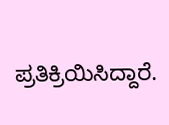ಪ್ರತಿಕ್ರಿಯಿಸಿದ್ದಾರೆ.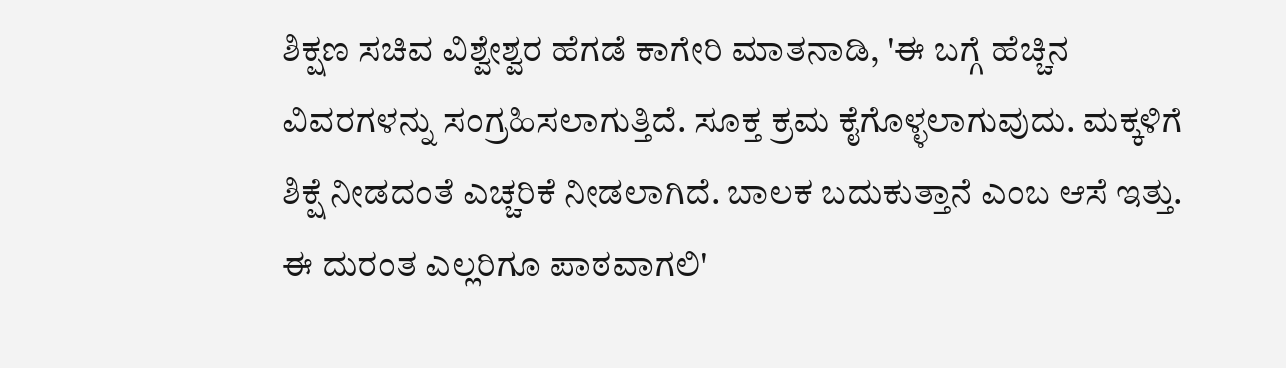ಶಿಕ್ಷಣ ಸಚಿವ ವಿಶ್ವೇಶ್ವರ ಹೆಗಡೆ ಕಾಗೇರಿ ಮಾತನಾಡಿ, 'ಈ ಬಗ್ಗೆ ಹೆಚ್ಚಿನ ವಿವರಗಳನ್ನು ಸಂಗ್ರಹಿಸಲಾಗುತ್ತಿದೆ. ಸೂಕ್ತ ಕ್ರಮ ಕೈಗೊಳ್ಳಲಾಗುವುದು. ಮಕ್ಕಳಿಗೆ ಶಿಕ್ಷೆ ನೀಡದಂತೆ ಎಚ್ಚರಿಕೆ ನೀಡಲಾಗಿದೆ. ಬಾಲಕ ಬದುಕುತ್ತಾನೆ ಎಂಬ ಆಸೆ ಇತ್ತು. ಈ ದುರಂತ ಎಲ್ಲರಿಗೂ ಪಾಠವಾಗಲಿ'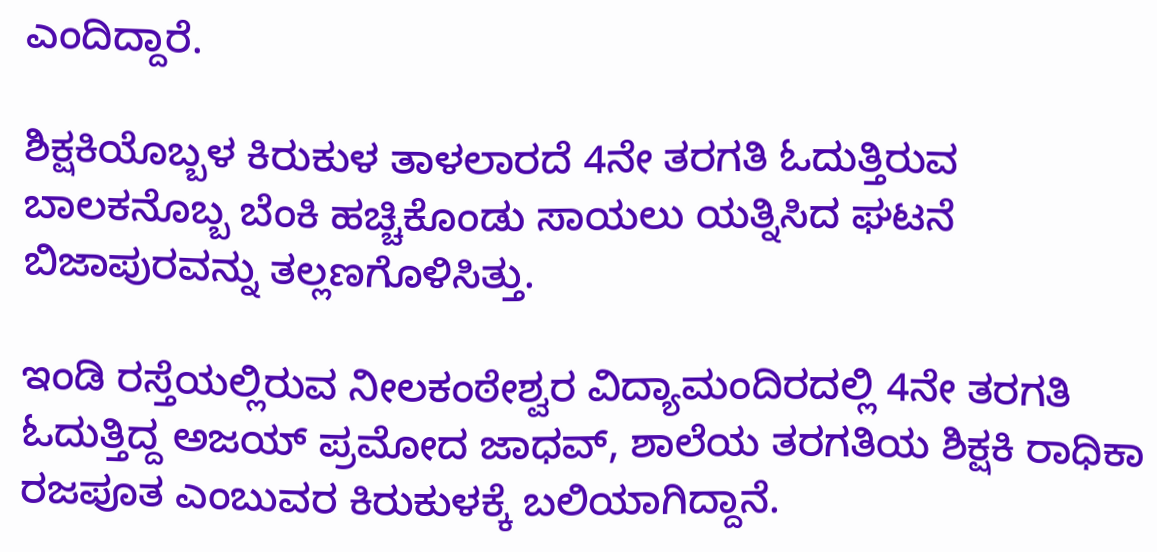ಎಂದಿದ್ದಾರೆ.

ಶಿಕ್ಷಕಿಯೊಬ್ಬಳ ಕಿರುಕುಳ ತಾಳಲಾರದೆ 4ನೇ ತರಗತಿ ಓದುತ್ತಿರುವ ಬಾಲಕನೊಬ್ಬ ಬೆಂಕಿ ಹಚ್ಚಿಕೊಂಡು ಸಾಯಲು ಯತ್ನಿಸಿದ ಘಟನೆ ಬಿಜಾಪುರವನ್ನು ತಲ್ಲಣಗೊಳಿಸಿತ್ತು.

ಇಂಡಿ ರಸ್ತೆಯಲ್ಲಿರುವ ನೀಲಕಂಠೇಶ್ವರ ವಿದ್ಯಾಮಂದಿರದಲ್ಲಿ 4ನೇ ತರಗತಿ ಓದುತ್ತಿದ್ದ ಅಜಯ್ ಪ್ರಮೋದ ಜಾಧವ್, ಶಾಲೆಯ ತರಗತಿಯ ಶಿಕ್ಷಕಿ ರಾಧಿಕಾ ರಜಪೂತ ಎಂಬುವರ ಕಿರುಕುಳಕ್ಕೆ ಬಲಿಯಾಗಿದ್ದಾನೆ.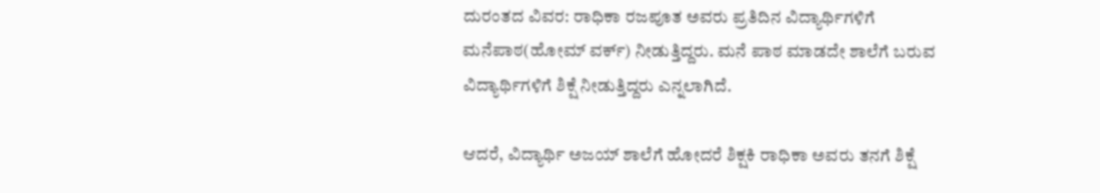ದುರಂತದ ವಿವರ: ರಾಧಿಕಾ ರಜಪೂತ ಅವರು ಪ್ರತಿದಿನ ವಿದ್ಯಾರ್ಥಿಗಳಿಗೆ ಮನೆಪಾಠ(ಹೋಮ್ ವರ್ಕ್) ನೀಡುತ್ತಿದ್ದರು. ಮನೆ ಪಾಠ ಮಾಡದೇ ಶಾಲೆಗೆ ಬರುವ ವಿದ್ಯಾರ್ಥಿಗಳಿಗೆ ಶಿಕ್ಷೆ ನೀಡುತ್ತಿದ್ದರು ಎನ್ನಲಾಗಿದೆ.

ಆದರೆ, ವಿದ್ಯಾರ್ಥಿ ಅಜಯ್ ಶಾಲೆಗೆ ಹೋದರೆ ಶಿಕ್ಷಕಿ ರಾಧಿಕಾ ಅವರು ತನಗೆ ಶಿಕ್ಷೆ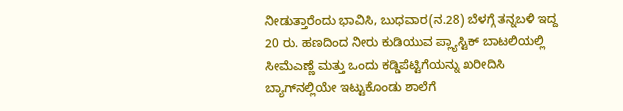ನೀಡುತ್ತಾರೆಂದು ಭಾವಿಸಿ, ಬುಧವಾರ(ನ.28) ಬೆಳಗ್ಗೆ ತನ್ನಬಳಿ ಇದ್ದ 20 ರು. ಹಣದಿಂದ ನೀರು ಕುಡಿಯುವ ಪ್ಲ್ಯಾಸ್ಟಿಕ್ ಬಾಟಲಿಯಲ್ಲಿ ಸೀಮೆಎಣ್ಣೆ ಮತ್ತು ಒಂದು ಕಡ್ಡಿಪೆಟ್ಟಿಗೆಯನ್ನು ಖರೀದಿಸಿ ಬ್ಯಾಗ್‌ನಲ್ಲಿಯೇ ಇಟ್ಟುಕೊಂಡು ಶಾಲೆಗೆ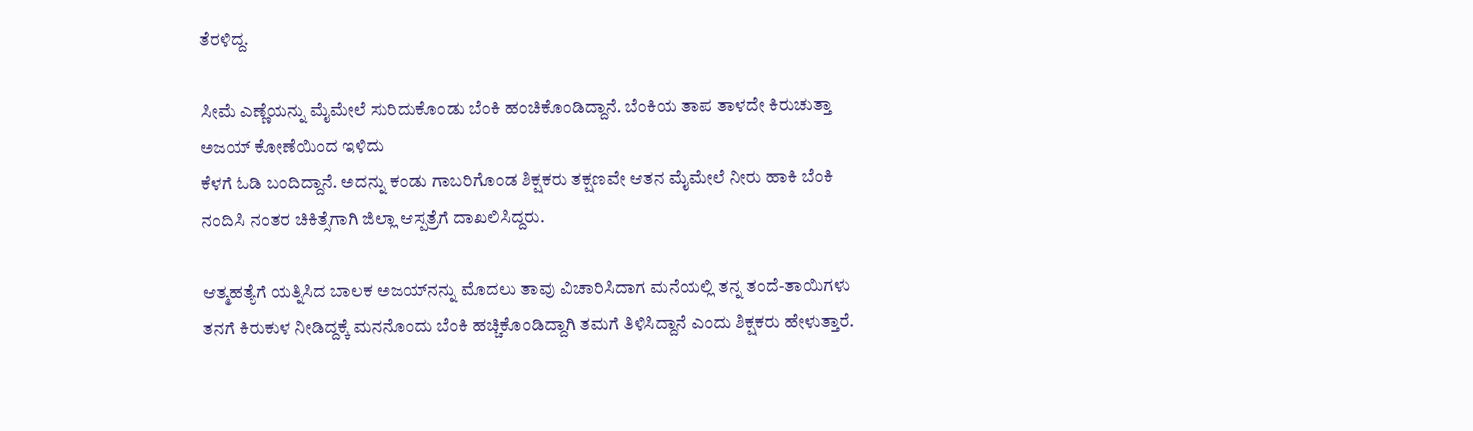ತೆರಳಿದ್ದ.

ಸೀಮೆ ಎಣ್ಣೆಯನ್ನು ಮೈಮೇಲೆ ಸುರಿದುಕೊಂಡು ಬೆಂಕಿ ಹಂಚಿಕೊಂಡಿದ್ದಾನೆ. ಬೆಂಕಿಯ ತಾಪ ತಾಳದೇ ಕಿರುಚುತ್ತಾ ಅಜಯ್ ಕೋಣೆಯಿಂದ ಇಳಿದು
ಕೆಳಗೆ ಓಡಿ ಬಂದಿದ್ದಾನೆ. ಅದನ್ನು ಕಂಡು ಗಾಬರಿಗೊಂಡ ಶಿಕ್ಷಕರು ತಕ್ಷಣವೇ ಆತನ ಮೈಮೇಲೆ ನೀರು ಹಾಕಿ ಬೆಂಕಿ ನಂದಿಸಿ ನಂತರ ಚಿಕಿತ್ಸೆಗಾಗಿ ಜಿಲ್ಲಾ ಆಸ್ಪತ್ರೆಗೆ ದಾಖಲಿಸಿದ್ದರು.

ಆತ್ಮಹತ್ಯೆಗೆ ಯತ್ನಿಸಿದ ಬಾಲಕ ಅಜಯ್‌ನನ್ನು ಮೊದಲು ತಾವು ವಿಚಾರಿಸಿದಾಗ ಮನೆಯಲ್ಲಿ ತನ್ನ ತಂದೆ-ತಾಯಿಗಳು ತನಗೆ ಕಿರುಕುಳ ನೀಡಿದ್ದಕ್ಕೆ ಮನನೊಂದು ಬೆಂಕಿ ಹಚ್ಚಿಕೊಂಡಿದ್ದಾಗಿ ತಮಗೆ ತಿಳಿಸಿದ್ದಾನೆ ಎಂದು ಶಿಕ್ಷಕರು ಹೇಳುತ್ತಾರೆ.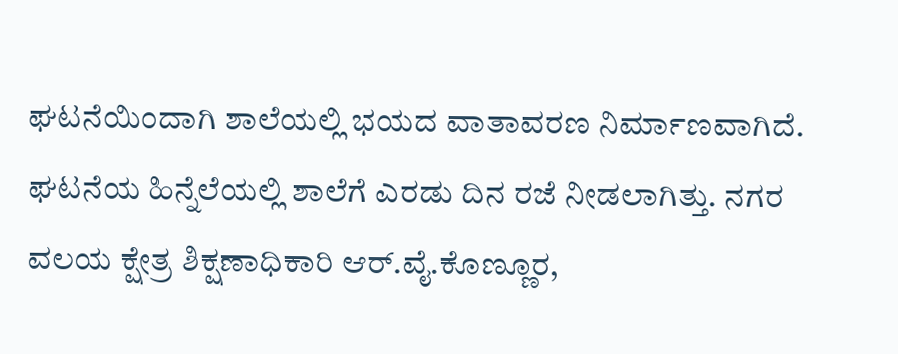ಘಟನೆಯಿಂದಾಗಿ ಶಾಲೆಯಲ್ಲಿ ಭಯದ ವಾತಾವರಣ ನಿರ್ಮಾಣವಾಗಿದೆ. ಘಟನೆಯ ಹಿನ್ನೆಲೆಯಲ್ಲಿ ಶಾಲೆಗೆ ಎರಡು ದಿನ ರಜೆ ನೀಡಲಾಗಿತ್ತು. ನಗರ ವಲಯ ಕ್ಷೇತ್ರ ಶಿಕ್ಷಣಾಧಿಕಾರಿ ಆರ್.ವೈ.ಕೊಣ್ಣೂರ,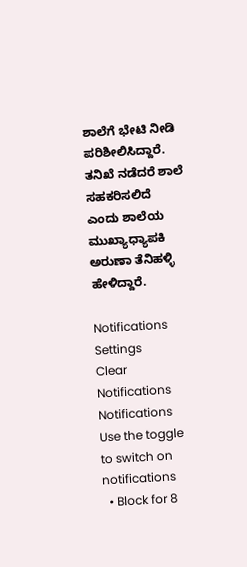ಶಾಲೆಗೆ ಭೇಟಿ ನೀಡಿ ಪರಿಶೀಲಿಸಿದ್ದಾರೆ. ತನಿಖೆ ನಡೆದರೆ ಶಾಲೆ ಸಹಕರಿಸಲಿದೆ ಎಂದು ಶಾಲೆಯ ಮುಖ್ಯಾಧ್ಯಾಪಕಿ ಅರುಣಾ ತೆನಿಹಳ್ಳಿ ಹೇಳಿದ್ದಾರೆ.

Notifications
Settings
Clear Notifications
Notifications
Use the toggle to switch on notifications
  • Block for 8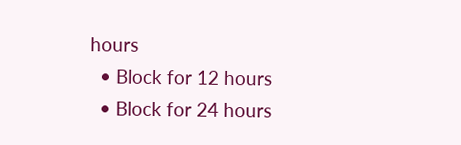hours
  • Block for 12 hours
  • Block for 24 hours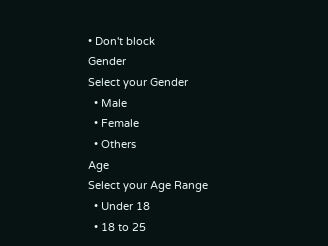• Don't block
Gender
Select your Gender
  • Male
  • Female
  • Others
Age
Select your Age Range
  • Under 18
  • 18 to 25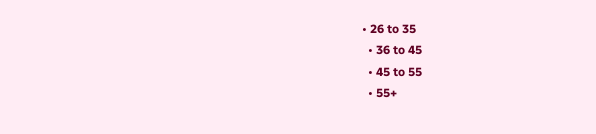• 26 to 35
  • 36 to 45
  • 45 to 55
  • 55+